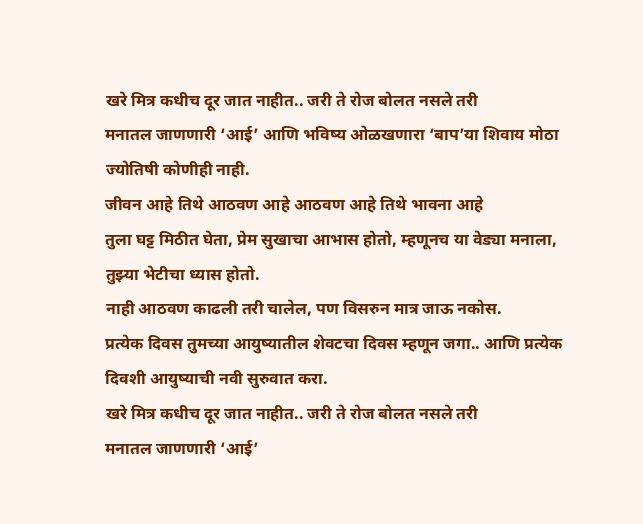खरे मित्र कधीच दूर जात नाहीत.. जरी ते रोज बोलत नसले तरी
मनातल जाणणारी ‘आई’ आणि भविष्य ओळखणारा ‘बाप’या शिवाय मोठा ज्योतिषी कोणीही नाही.
जीवन आहे तिथे आठवण आहे आठवण आहे तिथे भावना आहे
तुला घट्ट मिठीत घेता, प्रेम सुखाचा आभास होतो, म्हणूनच या वेड्या मनाला, तुझ्या भेटीचा ध्यास होतो.
नाही आठवण काढली तरी चालेल, पण विसरुन मात्र जाऊ नकोस.
प्रत्येक दिवस तुमच्या आयुष्यातील शेवटचा दिवस म्हणून जगा.. आणि प्रत्येक दिवशी आयुष्याची नवी सुरुवात करा.
खरे मित्र कधीच दूर जात नाहीत.. जरी ते रोज बोलत नसले तरी
मनातल जाणणारी ‘आई’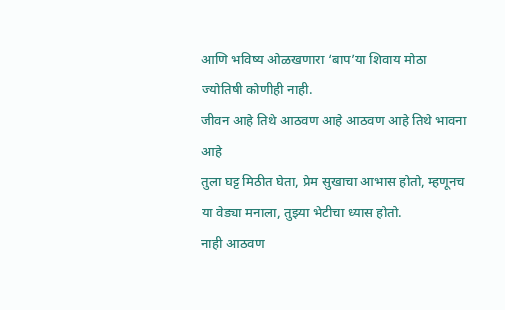आणि भविष्य ओळखणारा ‘बाप’या शिवाय मोठा ज्योतिषी कोणीही नाही.
जीवन आहे तिथे आठवण आहे आठवण आहे तिथे भावना आहे
तुला घट्ट मिठीत घेता, प्रेम सुखाचा आभास होतो, म्हणूनच या वेड्या मनाला, तुझ्या भेटीचा ध्यास होतो.
नाही आठवण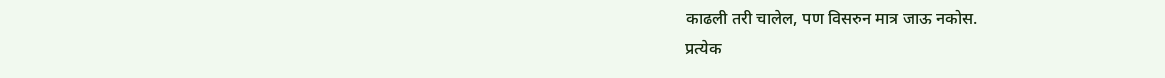काढली तरी चालेल, पण विसरुन मात्र जाऊ नकोस.
प्रत्येक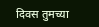दिवस तुमच्या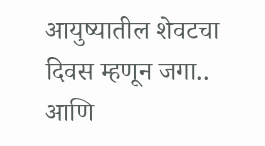आयुष्यातील शेवटचा दिवस म्हणून जगा.. आणि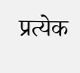प्रत्येक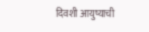दिवशी आयुष्याची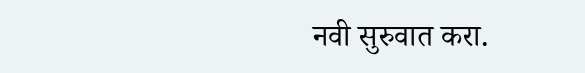नवी सुरुवात करा.